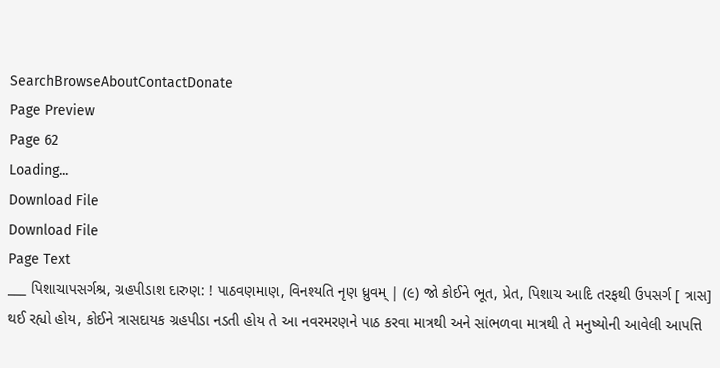SearchBrowseAboutContactDonate
Page Preview
Page 62
Loading...
Download File
Download File
Page Text
___ પિશાચાપસર્ગશ્ર, ગ્રહપીડાશ દારુણ: ! પાઠવણમાણ, વિનશ્યતિ નૃણ ધ્રુવમ્ | (૯) જો કોઈને ભૂત, પ્રેત, પિશાચ આદિ તરફથી ઉપસર્ગ [ ત્રાસ] થઈ રહ્યો હોય, કોઈને ત્રાસદાયક ગ્રહપીડા નડતી હોય તે આ નવરમરણને પાઠ કરવા માત્રથી અને સાંભળવા માત્રથી તે મનુષ્યોની આવેલી આપત્તિ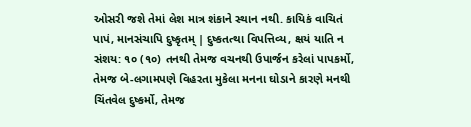ઓસરી જશે તેમાં લેશ માત્ર શંકાને સ્થાન નથી. કાયિકં વાચિતં પાપં, માનસંચાપિ દુષ્કૃતમ્ | દુષ્કતત્થા વિપત્તિવ્ય, ક્ષયં યાતિ ન સંશય: ૧૦ (૧૦) તનથી તેમજ વચનથી ઉપાર્જન કરેલાં પાપકર્મો, તેમજ બે-લગામપણે વિહરતા મુકેલા મનના ઘોડાને કારણે મનથી ચિંતવેલ દુષ્કર્મો, તેમજ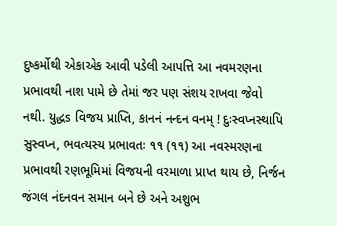દુષ્કર્મોથી એકાએક આવી પડેલી આપત્તિ આ નવમરણના પ્રભાવથી નાશ પામે છે તેમાં જર પણ સંશય રાખવા જેવો નથી. યુદ્ધs વિજય પ્રાપ્તિ, કાનનં નન્દન વનમ્ ! દુઃસ્વપ્નસ્થાપિ સુસ્વપ્ન, ભવત્યસ્ય પ્રભાવતઃ ૧૧ (૧૧) આ નવસ્મરણના પ્રભાવથી રણભૂમિમાં વિજયની વરમાળા પ્રાપ્ત થાય છે, નિર્જન જંગલ નંદનવન સમાન બને છે અને અશુભ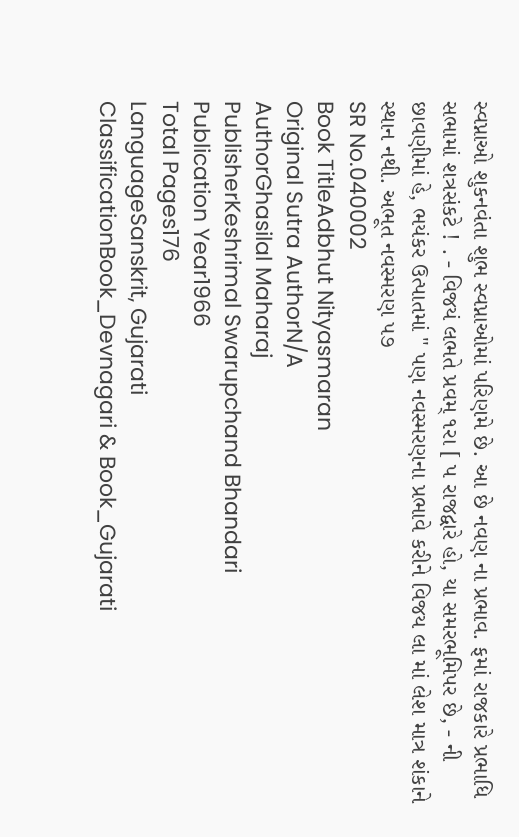સ્વપ્નાઓ શુકનવંતા શુભ સ્વપ્નાઓમાં પરિણમે છે. આ છે નવણ ના પ્રભાવ. ફમાં રાજકારે પ્રભાધિ સભામાં શત્રસંકટે ! . - વિજયં લભતે પ્રવમ્ ૧રા [ પ રાજદ્વારે હો, યા સમરભૂમિપર છે, - ની છાવણીમાં હે, ભયંકર ઉત્પાતમાં " પણ નવસ્મરણના પ્રભાવે કરીને વિજય લા માં લેશ માત્ર શંકાને સ્થાન નથી. અભૂત નવસ્મરણ ૫૭
SR No.040002
Book TitleAdbhut Nityasmaran
Original Sutra AuthorN/A
AuthorGhasilal Maharaj
PublisherKeshrimal Swarupchand Bhandari
Publication Year1966
Total Pages176
LanguageSanskrit, Gujarati
ClassificationBook_Devnagari & Book_Gujarati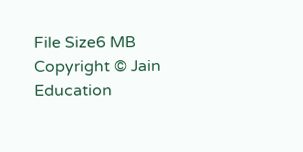File Size6 MB
Copyright © Jain Education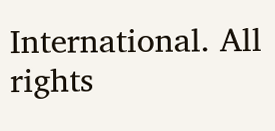International. All rights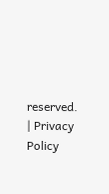reserved. | Privacy Policy